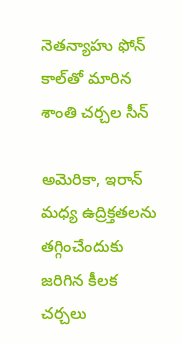నెతన్యాహు ఫోన్ కాల్‌తో మారిన శాంతి చర్చల సీన్

అమెరికా, ఇరాన్ మధ్య ఉద్రిక్తతలను తగ్గించేందుకు జరిగిన కీలక చర్చలు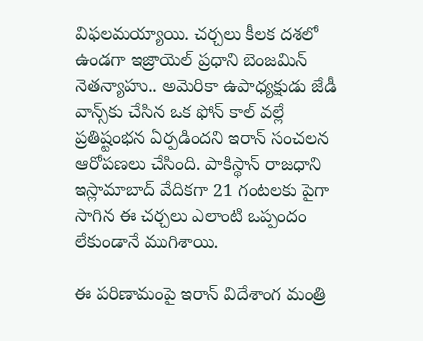విఫలమయ్యాయి. చర్చలు కీలక దశలో ఉండగా ఇజ్రాయెల్ ప్రధాని బెంజమిన్ నెతన్యాహు.. అమెరికా ఉపాధ్యక్షుడు జేడీ వాన్స్‌కు చేసిన ఒక ఫోన్ కాల్ వల్లే ప్రతిష్టంభన ఏర్పడిందని ఇరాన్ సంచలన ఆరోపణలు చేసింది. పాకిస్థాన్ రాజధాని ఇస్లామాబాద్ వేదికగా 21 గంటలకు పైగా సాగిన ఈ చర్చలు ఎలాంటి ఒప్పందం లేకుండానే ముగిశాయి.

ఈ పరిణామంపై ఇరాన్ విదేశాంగ మంత్రి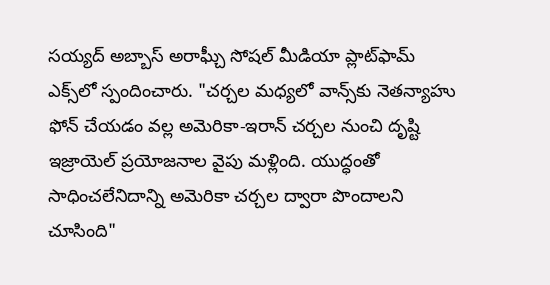సయ్యద్ అబ్బాస్ అరాఘ్చీ సోషల్ మీడియా ప్లాట్‌ఫామ్ ఎక్స్‌లో స్పందించారు. "చర్చల మధ్యలో వాన్స్‌కు నెతన్యాహు ఫోన్ చేయడం వల్ల అమెరికా-ఇరాన్ చర్చల నుంచి దృష్టి ఇజ్రాయెల్ ప్రయోజనాల వైపు మళ్లింది. యుద్ధంతో సాధించలేనిదాన్ని అమెరికా చర్చల ద్వారా పొందాలని చూసింది"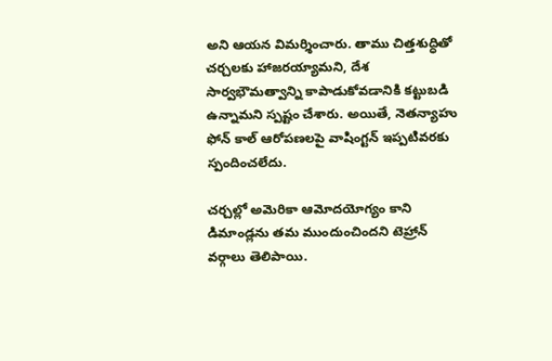అని ఆయన విమర్శించారు. తాము చిత్తశుద్ధితో చర్చలకు హాజరయ్యామని, దేశ సార్వభౌమత్వాన్ని కాపాడుకోవడానికి కట్టుబడి ఉన్నామని స్పష్టం చేశారు. అయితే, నెతన్యాహు ఫోన్ కాల్ ఆరోపణలపై వాషింగ్టన్ ఇప్పటివరకు స్పందించలేదు.

చర్చల్లో అమెరికా ఆమోదయోగ్యం కాని డిమాండ్లను తమ ముందుంచిందని టెహ్రాన్ వర్గాలు తెలిపాయి.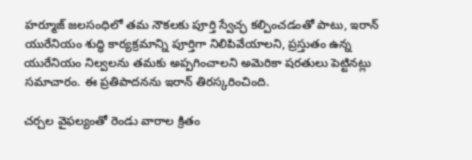హర్మూజ్ జలసంధిలో తమ నౌకలకు పూర్తి స్వేచ్ఛ కల్పించడంతో పాటు, ఇరాన్ యురేనియం శుద్ధి కార్యక్రమాన్ని పూర్తిగా నిలిపివేయాలని, ప్రస్తుతం ఉన్న యురేనియం నిల్వలను తమకు అప్పగించాలని అమెరికా షరతులు పెట్టినట్లు సమాచారం. ఈ ప్రతిపాదనను ఇరాన్ తిరస్కరించింది.

చర్చల వైఫల్యంతో రెండు వారాల క్రితం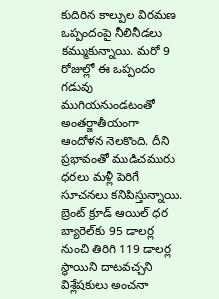కుదిరిన కాల్పుల విరమణ ఒప్పందంపై నీలినీడలు కమ్ముకున్నాయి. మరో 9 రోజుల్లో ఈ ఒప్పందం గడువు ముగియనుండటంతో అంతర్జాతీయంగా ఆందోళన నెలకొంది. దీని ప్రభావంతో ముడిచమురు ధరలు మళ్లీ పెరిగే సూచనలు కనిపిస్తున్నాయి. బ్రెంట్ క్రూడ్ ఆయిల్ ధర బ్యారెల్‌కు 95 డాలర్ల నుంచి తిరిగి 119 డాలర్ల స్థాయిని దాటవచ్చని విశ్లేషకులు అంచనా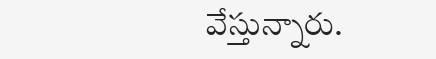వేస్తున్నారు.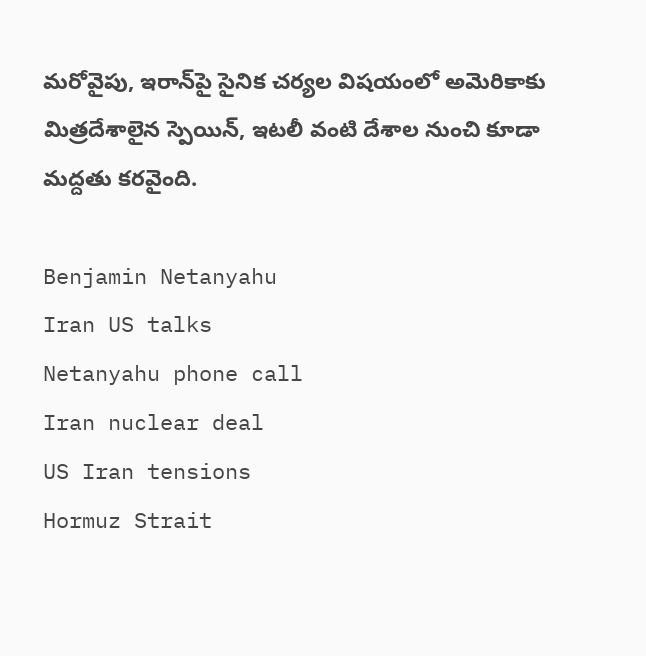మరోవైపు, ఇరాన్‌పై సైనిక చర్యల విషయంలో అమెరికాకు మిత్రదేశాలైన స్పెయిన్, ఇటలీ వంటి దేశాల నుంచి కూడా మద్దతు కరవైంది.

Benjamin Netanyahu
Iran US talks
Netanyahu phone call
Iran nuclear deal
US Iran tensions
Hormuz Strait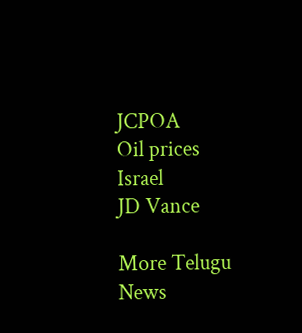JCPOA
Oil prices
Israel
JD Vance

More Telugu News